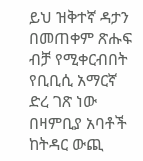ይህ ዝቅተኛ ዳታን በመጠቀም ጽሑፍ ብቻ የሚቀርብበት የቢቢሲ አማርኛ ድረ ገጽ ነው
በዛምቢያ አባቶች ከትዳር ውጪ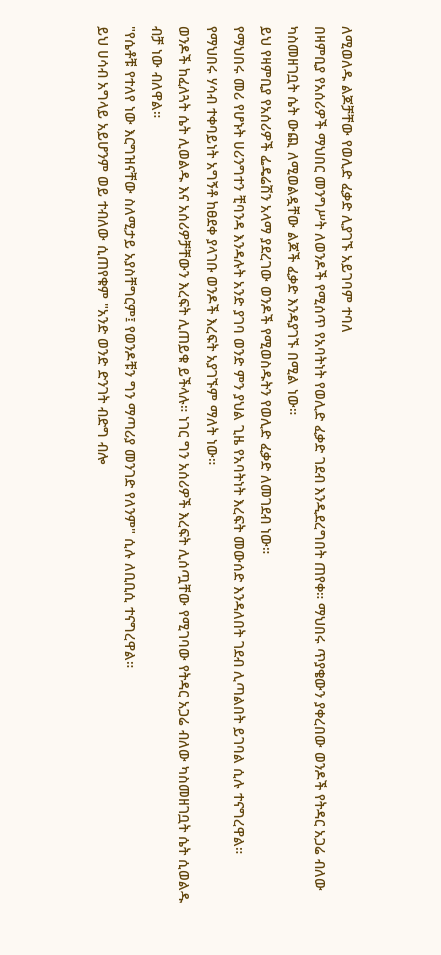ለሚወለዱ ልጆቻቸው የወሊድ ፈቃድ ሊያገኙ አይገባም ተባለ
በዛምቢያ የአሰሪዎች ማህበር መንግሥት ለወንዶች የሚሰጥ የአባትነት የወሊድ ፈቃድ ገደብ እንዲደረግበት ጠየቀ። ማህበሩ ጥያቄውን ያቀረበው ወንዶች የትዳር አጋሬ ብለው ካስመዘገቧት ሴት ውጪ ለሚወልዷቸው ልጆች ፈቃድ እንዳያገኙ በሚል ነው።
ይህ የዛምቢያ የአሰሪዎች ፌዴሬሽን አላማ ያደረገው ወንዶች የሚወስዱትን የወሊድ ፈቃድ ለመገደብ ነው።
የማህበሩ መሪ የሆኑት ሀሪንግተን ቺባንዳ እንዳሉት አንድ ያገባ ወንድ ምን ያህል ጊዜ የአባትነት እረፍት መውሰድ እንዳለበት ገደብ ሊጣልበት ይገባል ሲሉ ተናግረዋል።
የማህበሩ ሃሳብ ተቀባይነት አግኝቶ ከፀደቀ ያላገቡ ወንዶች እረፍት አያገኙም ማለት ነው።
ወንዶች ከፈለጓት ሴት ሊወልዱ እና አሰሪዎቻቸውን እረፍት ሊጠይቁ ይችላሉ። ነገር ግን አሰሪዎች እረፍት ሊሰጧቸው የሚገባው የትዳር አጋሬ ብለው ካስመዘገቧት ሴት ሲወልዱ ብቻ ነው ብለዋል።
"የሴቶቹ የተለየ ነው እርግዝናቸው ስለሚታይ አያስቸግርም፤ የወንዶቹን ግን ማጣሪያ መንገድ የለንም" ሲሉ ለቢቢሲ ተናግረዋል።
ይህ ሀሳብ አግላይ አይሆንም ወይ ተብለው ሲጠየቁም "አንድ ወንድ ድንገት ብድግ ብሎ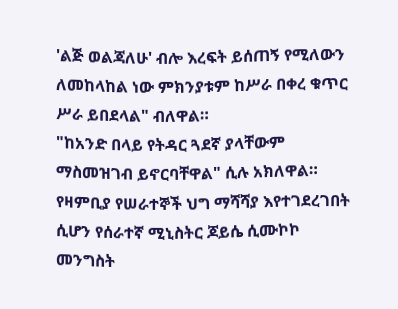'ልጅ ወልጃለሁ' ብሎ እረፍት ይሰጠኝ የሚለውን ለመከላከል ነው ምክንያቱም ከሥራ በቀረ ቁጥር ሥራ ይበደላል" ብለዋል።
"ከአንድ በላይ የትዳር ጓደኛ ያላቸውም ማስመዝገብ ይኖርባቸዋል" ሲሉ አክለዋል።
የዛምቢያ የሠራተኞች ህግ ማሻሻያ እየተገደረገበት ሲሆን የሰራተኛ ሚኒስትር ጆይሴ ሲሙኮኮ መንግስት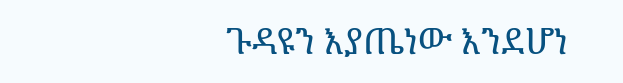ጉዳዩን እያጤነው እንደሆነ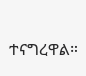ተናግረዋል።